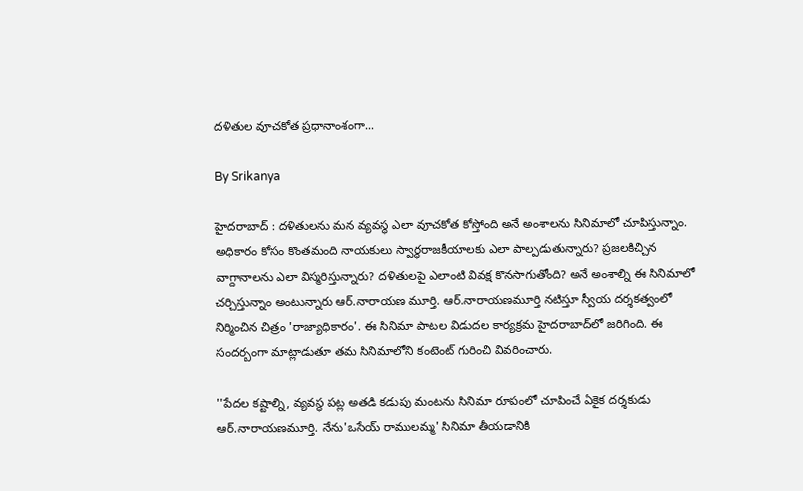దళితుల వూచకోత ప్రధానాంశంగా...

By Srikanya

హైదరాబాద్ : దళితులను మన వ్యవస్థ ఎలా వూచకోత కోస్తోంది అనే అంశాలను సినిమాలో చూపిస్తున్నాం. అధికారం కోసం కొంతమంది నాయకులు స్వార్థరాజకీయాలకు ఎలా పాల్పడుతున్నారు? ప్రజలకిచ్చిన వాగ్దానాలను ఎలా విస్మరిస్తున్నారు? దళితులపై ఎలాంటి వివక్ష కొనసాగుతోంది? అనే అంశాల్ని ఈ సినిమాలో చర్చిస్తున్నాం అంటున్నారు ఆర్.నారాయణ మూర్తి. ఆర్‌.నారాయణమూర్తి నటిస్తూ స్వీయ దర్శకత్వంలో నిర్మించిన చిత్రం 'రాజ్యాధికారం'. ఈ సినిమా పాటల విడుదల కార్యక్రమ హైదరాబాద్‌లో జరిగింది. ఈ సందర్బంగా మాట్లాడుతూ తమ సినిమాలోని కంటెంట్ గురించి వివరించారు.

''పేదల కష్టాల్ని, వ్యవస్థ పట్ల అతడి కడుపు మంటను సినిమా రూపంలో చూపించే ఏకైక దర్శకుడు ఆర్‌.నారాయణమూర్తి. నేను'ఒసేయ్‌ రాములమ్మ' సినిమా తీయడానికి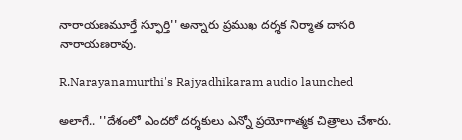నారాయణమూర్తే స్ఫూర్తి'' అన్నారు ప్రముఖ దర్శక నిర్మాత దాసరి నారాయణరావు.

R.Narayanamurthi's Rajyadhikaram audio launched

అలాగే.. ''దేశంలో ఎందరో దర్శకులు ఎన్నో ప్రయోగాత్మక చిత్రాలు చేశారు.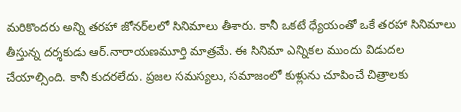మరికొందరు అన్ని తరహా జోనర్‌లలో సినిమాలు తీశారు. కానీ ఒకటే ధ్యేయంతో ఒకే తరహా సినిమాలు తీస్తున్న దర్శకుడు ఆర్‌.నారాయణమూర్తి మాత్రమే. ఈ సినిమా ఎన్నికల ముందు విడుదల చేయాల్సింది. కానీ కుదరలేదు. ప్రజల సమస్యలు, సమాజంలో కుళ్లును చూపించే చిత్రాలకు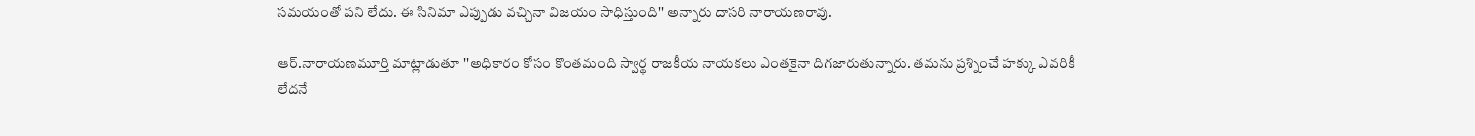సమయంతో పని లేదు. ఈ సినిమా ఎప్పుడు వచ్చినా విజయం సాధిస్తుంది'' అన్నారు దాసరి నారాయణరావు.

ఆర్‌.నారాయణమూర్తి మాట్లాడుతూ ''అధికారం కోసం కొంతమంది స్వార్థ రాజకీయ నాయకలు ఎంతకైనా దిగజారుతున్నారు. తమను ప్రశ్నించే హక్కు ఎవరికీ లేదనే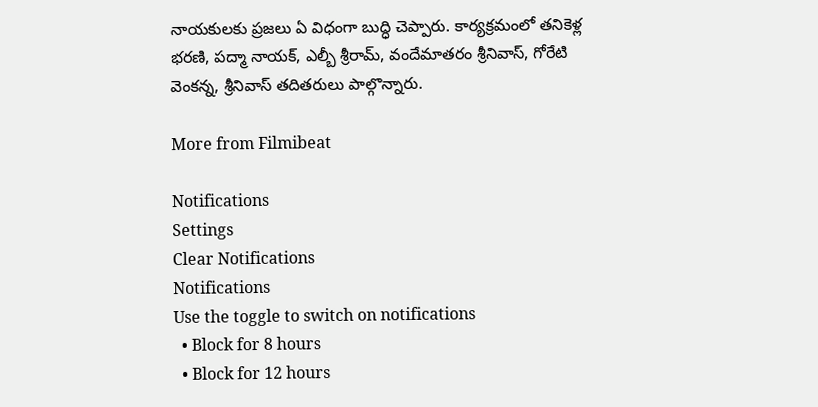నాయకులకు ప్రజలు ఏ విధంగా బుద్ధి చెప్పారు. కార్యక్రమంలో తనికెళ్ల భరణి, పద్మా నాయక్‌, ఎల్బీ శ్రీరామ్‌, వందేమాతరం శ్రీనివాస్‌, గోరేటి వెంకన్న, శ్రీనివాస్‌ తదితరులు పాల్గొన్నారు.

More from Filmibeat

Notifications
Settings
Clear Notifications
Notifications
Use the toggle to switch on notifications
  • Block for 8 hours
  • Block for 12 hours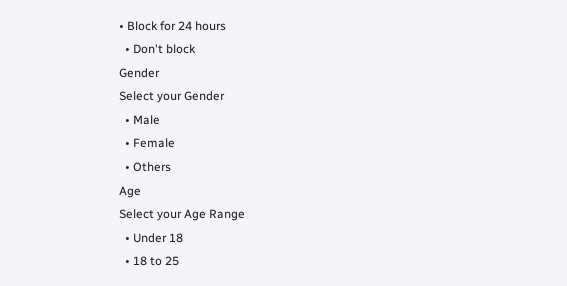• Block for 24 hours
  • Don't block
Gender
Select your Gender
  • Male
  • Female
  • Others
Age
Select your Age Range
  • Under 18
  • 18 to 25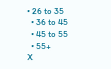• 26 to 35
  • 36 to 45
  • 45 to 55
  • 55+
X